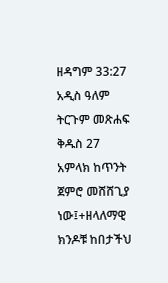ዘዳግም 33:27 አዲስ ዓለም ትርጉም መጽሐፍ ቅዱስ 27 አምላክ ከጥንት ጀምሮ መሸሸጊያ ነው፤+ዘላለማዊ ክንዶቹ ከበታችህ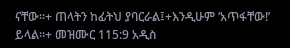ናቸው።+ ጠላትን ከፊትህ ያባርራል፤+እንዲሁም ‘አጥፋቸው!’ ይላል።+ መዝሙር 115:9 አዲስ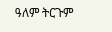ዓለም ትርጉም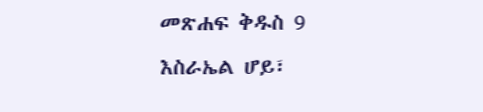መጽሐፍ ቅዱስ 9 እስራኤል ሆይ፣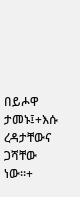በይሖዋ ታመኑ፤+እሱ ረዳታቸውና ጋሻቸው ነው።+